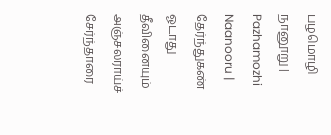பழமொழி நானூறு | Pazhamozhi Naanooru |
தேர்ந்துகண் ஓடாது தீவினையும் அஞ்சலராய்ச்
சேர்ந்தாரை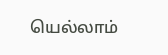யெல்லாம்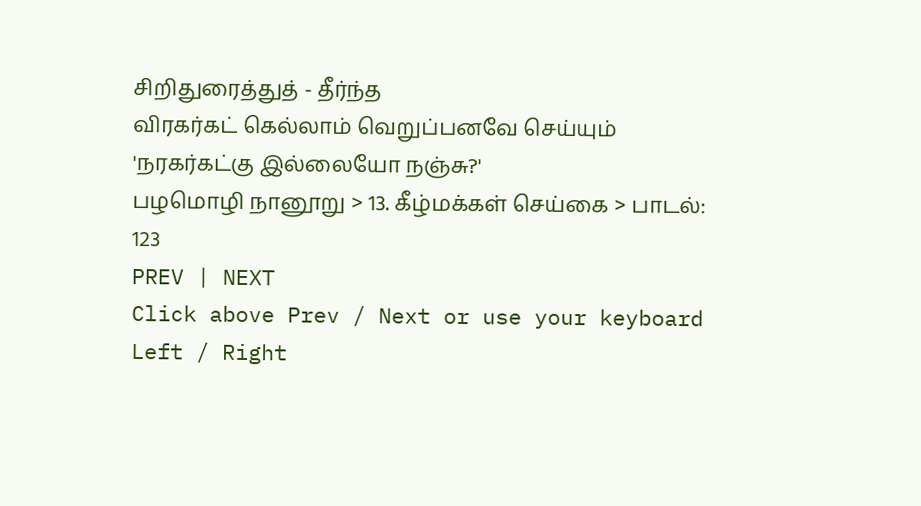சிறிதுரைத்துத் - தீர்ந்த
விரகர்கட் கெல்லாம் வெறுப்பனவே செய்யும்
'நரகர்கட்கு இல்லையோ நஞ்சு?'
பழமொழி நானூறு > 13. கீழ்மக்கள் செய்கை > பாடல்: 123
PREV | NEXT
Click above Prev / Next or use your keyboard Left / Right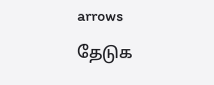arrows
தேடுக